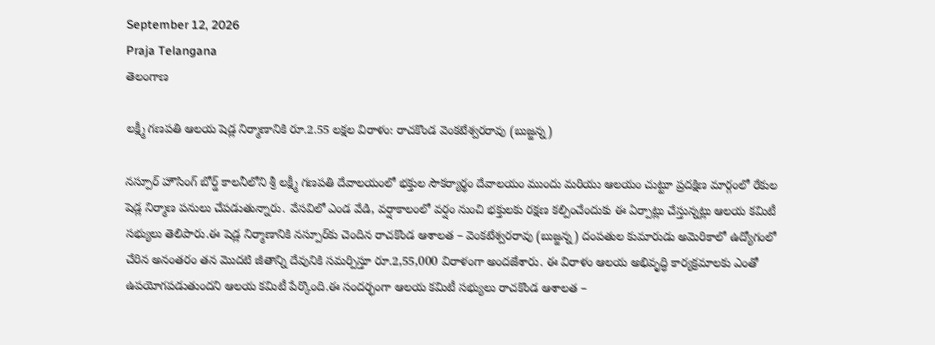September 12, 2026
Praja Telangana
తెలంగాణ

లక్ష్మీ గణపతి ఆలయ షెడ్ల నిర్మాణానికి రూ.2.55 లక్షల విరాళం: రాచకొండ వెంకటేశ్వరరావు (బుజ్జన్న)

నస్పూర్ హౌసింగ్ బోర్డ్ కాలనీలోని శ్రీ లక్ష్మీ గణపతి దేవాలయంలో భక్తుల సౌకర్యార్థం దేవాలయం ముందు మరియు ఆలయం చుట్టూ ప్రదక్షిణ మార్గంలో రేకుల షెడ్ల నిర్మాణ పనులు చేపడుతున్నారు. వేసవిలో ఎండ వేడి, వర్షాకాలంలో వర్షం నుంచి భక్తులకు రక్షణ కల్పించేందుకు ఈ ఏర్పాట్లు చేస్తున్నట్లు ఆలయ కమిటీ సభ్యులు తెలిపారు.ఈ షెడ్ల నిర్మాణానికి నస్పూర్‌కు చెందిన రాచకొండ ఆశాలత – వెంకటేశ్వరరావు (బుజ్జన్న) దంపతుల కుమారుడు అమెరికాలో ఉద్యోగంలో చేరిన అనంతరం తన మొదటి జీతాన్ని దేవునికి సమర్పిస్తూ రూ.2,55,000 విరాళంగా అందజేశారు. ఈ విరాళం ఆలయ అభివృద్ధి కార్యక్రమాలకు ఎంతో ఉపయోగపడుతుందని ఆలయ కమిటీ పేర్కొంది.ఈ సందర్భంగా ఆలయ కమిటీ సభ్యులు రాచకొండ ఆశాలత –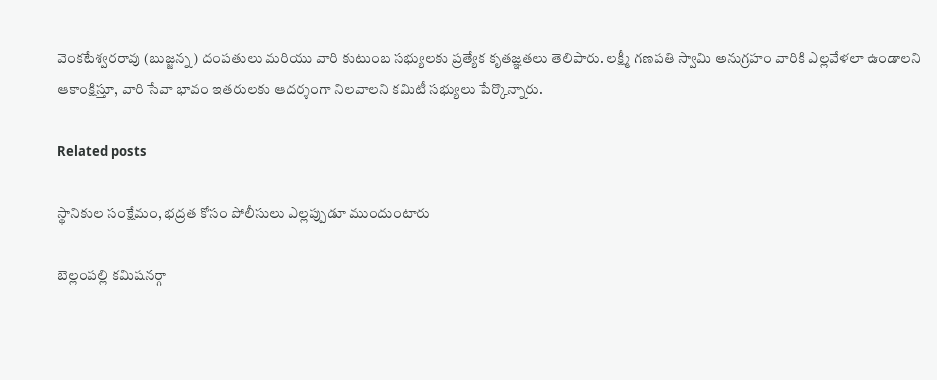వెంకటేశ్వరరావు (బుజ్జన్న) దంపతులు మరియు వారి కుటుంబ సభ్యులకు ప్రత్యేక కృతజ్ఞతలు తెలిపారు. లక్ష్మీ గణపతి స్వామి అనుగ్రహం వారికి ఎల్లవేళలా ఉండాలని ఆకాంక్షిస్తూ, వారి సేవా భావం ఇతరులకు ఆదర్శంగా నిలవాలని కమిటీ సభ్యులు పేర్కొన్నారు.

Related posts

స్థానికుల సంక్షేమం, భద్రత కోసం పోలీసులు ఎల్లప్పుడూ ముందుంటారు

బెల్లంపల్లి కమిషనర్గా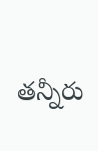తన్నీరు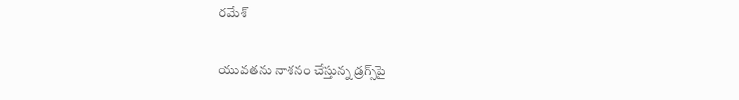రమేశ్

యువతను నాశనం చేస్తున్న డ్రగ్స్‌పై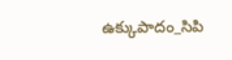ఉక్కుపాదం_సిపి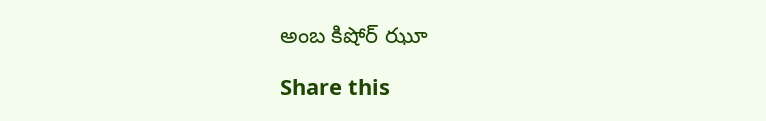అంబ కిషోర్ ఝూ

Share this